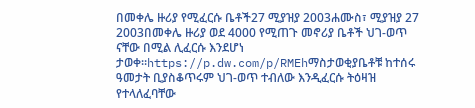በመቀሌ ዙሪያ የሚፈርሱ ቤቶች27 ሚያዝያ 2003ሐሙስ፣ ሚያዝያ 27 2003በመቀሌ ዙሪያ ወደ 4000 የሚጠጉ መኖሪያ ቤቶች ህገ-ወጥ ናቸው በሚል ሊፈርሱ እንደሆነ ታወቀ።https://p.dw.com/p/RMEhማስታወቂያቤቶቹ ከተሰሩ ዓመታት ቢያስቆጥሩም ህገ-ወጥ ተብለው እንዲፈርሱ ትዕዛዝ የተላለፈባቸው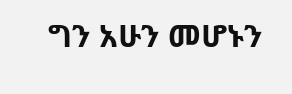ግን አሁን መሆኑን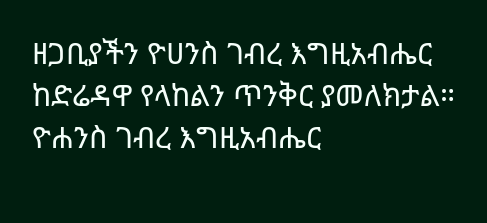ዘጋቢያችን ዮሀንስ ገብረ እግዚአብሔር ከድሬዳዋ የላከልን ጥንቅር ያመለክታል። ዮሐንስ ገብረ እግዚአብሔር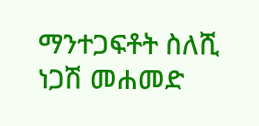ማንተጋፍቶት ስለሺ ነጋሽ መሐመድ